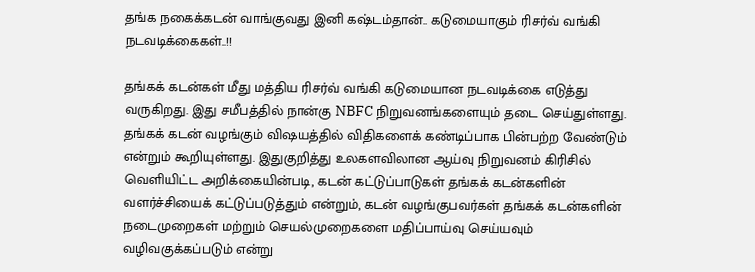தங்க நகைக்கடன் வாங்குவது இனி கஷ்டம்தான்.. கடுமையாகும் ரிசர்வ் வங்கி நடவடிக்கைகள்..!!

தங்கக் கடன்கள் மீது மத்திய ரிசர்வ் வங்கி கடுமையான நடவடிக்கை எடுத்து வருகிறது. இது சமீபத்தில் நான்கு NBFC நிறுவனங்களையும் தடை செய்துள்ளது. தங்கக் கடன் வழங்கும் விஷயத்தில் விதிகளைக் கண்டிப்பாக பின்பற்ற வேண்டும் என்றும் கூறியுள்ளது. இதுகுறித்து உலகளவிலான ஆய்வு நிறுவனம் கிரிசில் வெளியிட்ட அறிக்கையின்படி, கடன் கட்டுப்பாடுகள் தங்கக் கடன்களின் வளர்ச்சியைக் கட்டுப்படுத்தும் என்றும், கடன் வழங்குபவர்கள் தங்கக் கடன்களின் நடைமுறைகள் மற்றும் செயல்முறைகளை மதிப்பாய்வு செய்யவும் வழிவகுக்கப்படும் என்று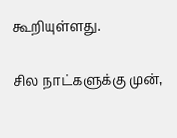கூறியுள்ளது.

சில நாட்களுக்கு முன்,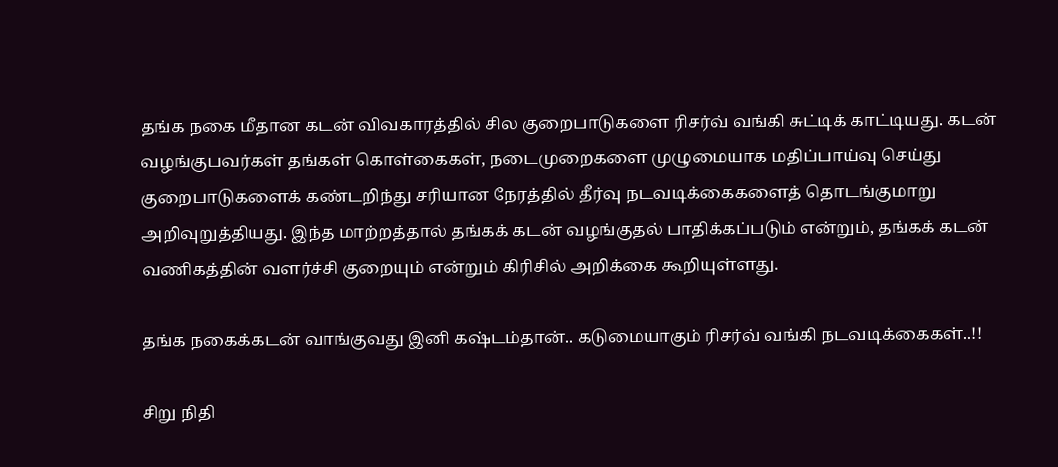தங்க நகை மீதான கடன் விவகாரத்தில் சில குறைபாடுகளை ரிசர்வ் வங்கி சுட்டிக் காட்டியது. கடன் வழங்குபவர்கள் தங்கள் கொள்கைகள், நடைமுறைகளை முழுமையாக மதிப்பாய்வு செய்து குறைபாடுகளைக் கண்டறிந்து சரியான நேரத்தில் தீர்வு நடவடிக்கைகளைத் தொடங்குமாறு அறிவுறுத்தியது. இந்த மாற்றத்தால் தங்கக் கடன் வழங்குதல் பாதிக்கப்படும் என்றும், தங்கக் கடன் வணிகத்தின் வளர்ச்சி குறையும் என்றும் கிரிசில் அறிக்கை கூறியுள்ளது.

தங்க நகைக்கடன் வாங்குவது இனி கஷ்டம்தான்.. கடுமையாகும் ரிசர்வ் வங்கி நடவடிக்கைகள்..!!

சிறு நிதி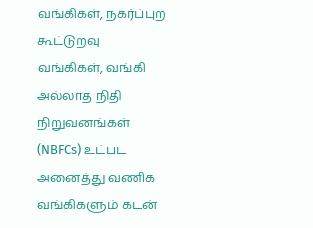வங்கிகள், நகர்ப்புற கூட்டுறவு வங்கிகள், வங்கி அல்லாத நிதி நிறுவனங்கள் (NBFCs) உட்பட அனைத்து வணிக வங்கிகளும் கடன்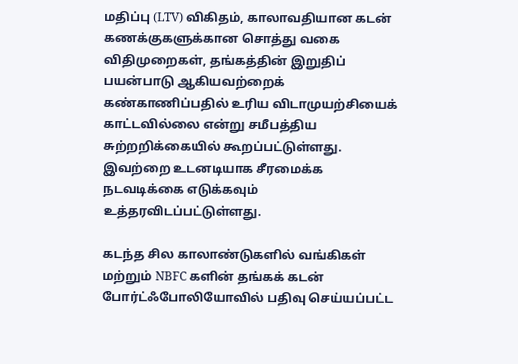மதிப்பு (LTV) விகிதம், காலாவதியான கடன் கணக்குகளுக்கான சொத்து வகை விதிமுறைகள், தங்கத்தின் இறுதிப் பயன்பாடு ஆகியவற்றைக் கண்காணிப்பதில் உரிய விடாமுயற்சியைக் காட்டவில்லை என்று சமீபத்திய சுற்றறிக்கையில் கூறப்பட்டுள்ளது. இவற்றை உடனடியாக சீரமைக்க நடவடிக்கை எடுக்கவும் உத்தரவிடப்பட்டுள்ளது.

கடந்த சில காலாண்டுகளில் வங்கிகள் மற்றும் NBFC களின் தங்கக் கடன் போர்ட்ஃபோலியோவில் பதிவு செய்யப்பட்ட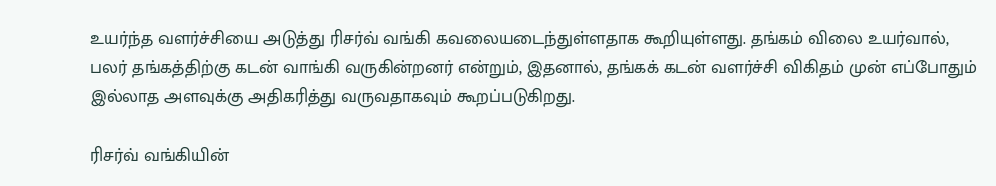உயர்ந்த வளர்ச்சியை அடுத்து ரிசர்வ் வங்கி கவலையடைந்துள்ளதாக கூறியுள்ளது. தங்கம் விலை உயர்வால், பலர் தங்கத்திற்கு கடன் வாங்கி வருகின்றனர் என்றும், இதனால், தங்கக் கடன் வளர்ச்சி விகிதம் முன் எப்போதும் இல்லாத அளவுக்கு அதிகரித்து வருவதாகவும் கூறப்படுகிறது.

ரிசர்வ் வங்கியின்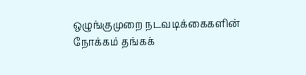ஒழுங்குமுறை நடவடிக்கைகளின் நோக்கம் தங்கக்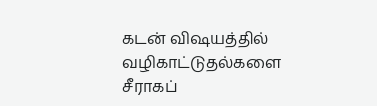கடன் விஷயத்தில் வழிகாட்டுதல்களை சீராகப்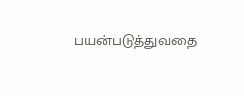பயன்படுத்துவதை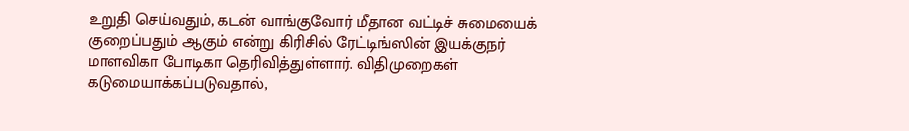உறுதி செய்வதும், கடன் வாங்குவோர் மீதான வட்டிச் சுமையைக் குறைப்பதும் ஆகும் என்று கிரிசில் ரேட்டிங்ஸின் இயக்குநர் மாளவிகா போடிகா தெரிவித்துள்ளார். விதிமுறைகள் கடுமையாக்கப்படுவதால்,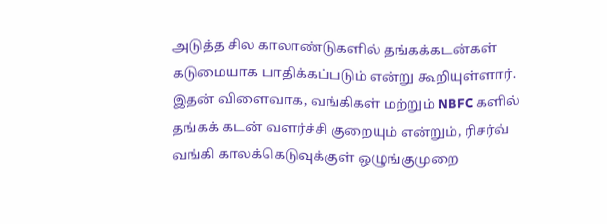அடுத்த சில காலாண்டுகளில் தங்கக்கடன்கள் கடுமையாக பாதிக்கப்படும் என்று கூறியுள்ளார். இதன் விளைவாக, வங்கிகள் மற்றும் NBFC களில் தங்கக் கடன் வளர்ச்சி குறையும் என்றும், ரிசர்வ் வங்கி காலக்கெடுவுக்குள் ஒழுங்குமுறை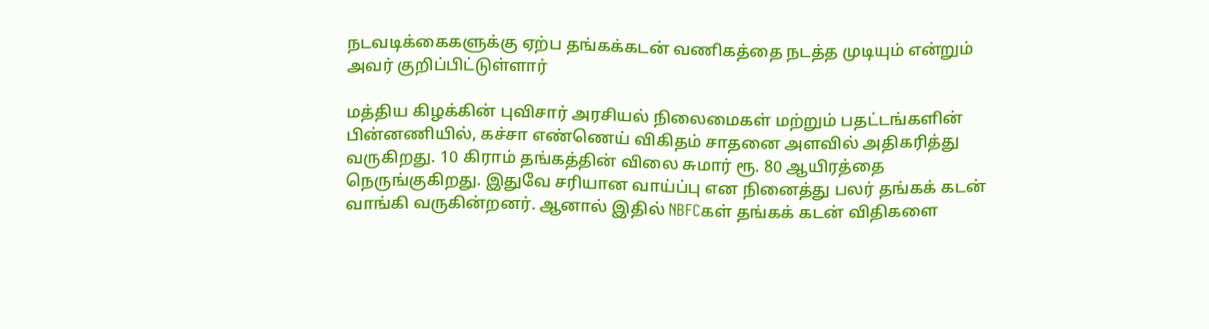நடவடிக்கைகளுக்கு ஏற்ப தங்கக்கடன் வணிகத்தை நடத்த முடியும் என்றும் அவர் குறிப்பிட்டுள்ளார்

மத்திய கிழக்கின் புவிசார் அரசியல் நிலைமைகள் மற்றும் பதட்டங்களின் பின்னணியில், கச்சா எண்ணெய் விகிதம் சாதனை அளவில் அதிகரித்து வருகிறது. 10 கிராம் தங்கத்தின் விலை சுமார் ரூ. 80 ஆயிரத்தை நெருங்குகிறது. இதுவே சரியான வாய்ப்பு என நினைத்து பலர் தங்கக் கடன் வாங்கி வருகின்றனர். ஆனால் இதில் NBFCகள் தங்கக் கடன் விதிகளை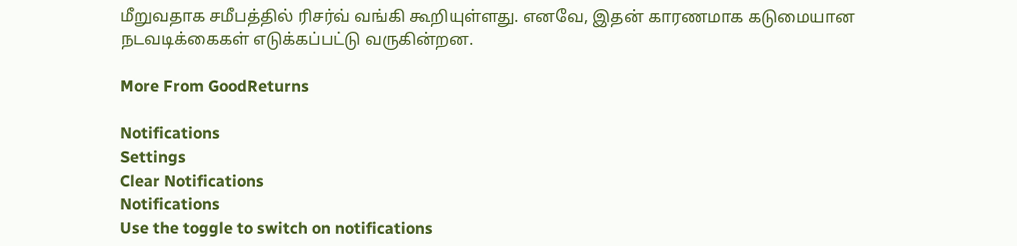மீறுவதாக சமீபத்தில் ரிசர்வ் வங்கி கூறியுள்ளது. எனவே, இதன் காரணமாக கடுமையான நடவடிக்கைகள் எடுக்கப்பட்டு வருகின்றன.

More From GoodReturns

Notifications
Settings
Clear Notifications
Notifications
Use the toggle to switch on notifications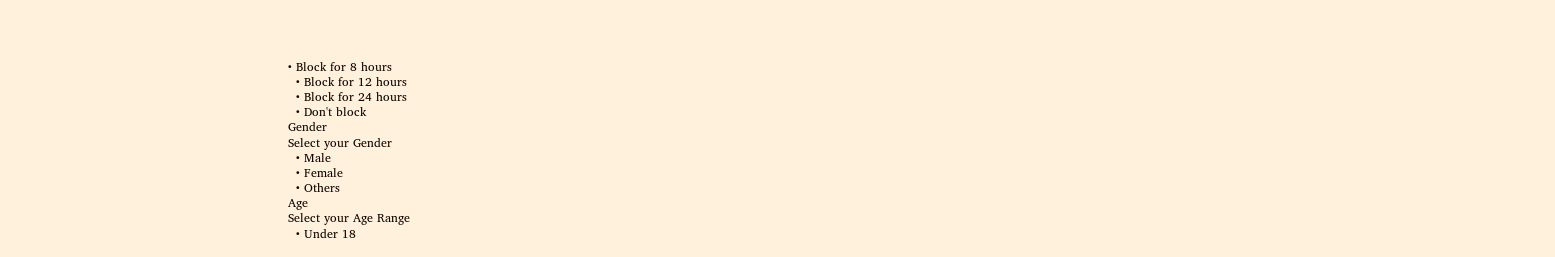• Block for 8 hours
  • Block for 12 hours
  • Block for 24 hours
  • Don't block
Gender
Select your Gender
  • Male
  • Female
  • Others
Age
Select your Age Range
  • Under 18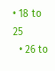• 18 to 25
  • 26 to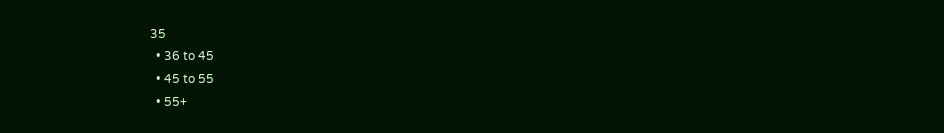35
  • 36 to 45
  • 45 to 55
  • 55+